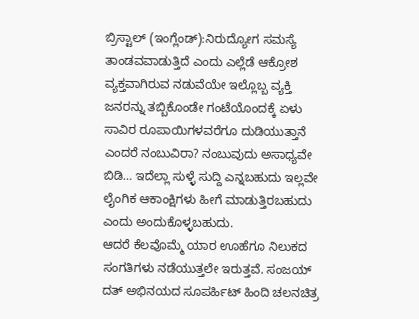ಬ್ರಿಸ್ಟಾಲ್ (ಇಂಗ್ಲೆಂಡ್):ನಿರುದ್ಯೋಗ ಸಮಸ್ಯೆ ತಾಂಡವವಾಡುತ್ತಿದೆ ಎಂದು ಎಲ್ಲೆಡೆ ಆಕ್ರೋಶ ವ್ಯಕ್ತವಾಗಿರುವ ನಡುವೆಯೇ ಇಲ್ಲೊಬ್ಬ ವ್ಯಕ್ತಿ ಜನರನ್ನು ತಬ್ಬಿಕೊಂಡೇ ಗಂಟೆಯೊಂದಕ್ಕೆ ಏಳು ಸಾವಿರ ರೂಪಾಯಿಗಳವರೆಗೂ ದುಡಿಯುತ್ತಾನೆ ಎಂದರೆ ನಂಬುವಿರಾ? ನಂಬುವುದು ಅಸಾಧ್ಯವೇ ಬಿಡಿ… ಇದೆಲ್ಲಾ ಸುಳ್ಳೆ ಸುದ್ದಿ ಎನ್ನಬಹುದು ಇಲ್ಲವೇ ಲೈಂಗಿಕ ಆಕಾಂಕ್ಷಿಗಳು ಹೀಗೆ ಮಾಡುತ್ತಿರಬಹುದು ಎಂದು ಅಂದುಕೊಳ್ಳಬಹುದು.
ಆದರೆ ಕೆಲವೊಮ್ಮೆ ಯಾರ ಊಹೆಗೂ ನಿಲುಕದ ಸಂಗತಿಗಳು ನಡೆಯುತ್ತಲೇ ಇರುತ್ತವೆ. ಸಂಜಯ್ ದತ್ ಅಭಿನಯದ ಸೂಪರ್ಹಿಟ್ ಹಿಂದಿ ಚಲನಚಿತ್ರ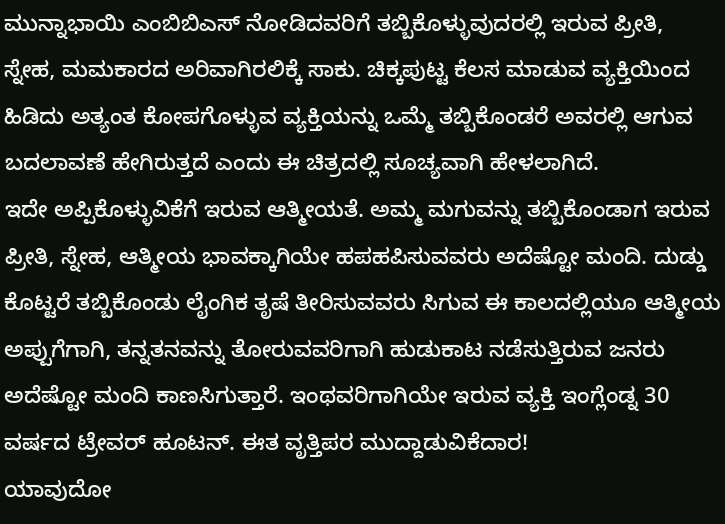ಮುನ್ನಾಭಾಯಿ ಎಂಬಿಬಿಎಸ್ ನೋಡಿದವರಿಗೆ ತಬ್ಬಿಕೊಳ್ಳುವುದರಲ್ಲಿ ಇರುವ ಪ್ರೀತಿ, ಸ್ನೇಹ, ಮಮಕಾರದ ಅರಿವಾಗಿರಲಿಕ್ಕೆ ಸಾಕು. ಚಿಕ್ಕಪುಟ್ಟ ಕೆಲಸ ಮಾಡುವ ವ್ಯಕ್ತಿಯಿಂದ ಹಿಡಿದು ಅತ್ಯಂತ ಕೋಪಗೊಳ್ಳುವ ವ್ಯಕ್ತಿಯನ್ನು ಒಮ್ಮೆ ತಬ್ಬಿಕೊಂಡರೆ ಅವರಲ್ಲಿ ಆಗುವ ಬದಲಾವಣೆ ಹೇಗಿರುತ್ತದೆ ಎಂದು ಈ ಚಿತ್ರದಲ್ಲಿ ಸೂಚ್ಯವಾಗಿ ಹೇಳಲಾಗಿದೆ.
ಇದೇ ಅಪ್ಪಿಕೊಳ್ಳುವಿಕೆಗೆ ಇರುವ ಆತ್ಮೀಯತೆ. ಅಮ್ಮ ಮಗುವನ್ನು ತಬ್ಬಿಕೊಂಡಾಗ ಇರುವ ಪ್ರೀತಿ, ಸ್ನೇಹ, ಆತ್ಮೀಯ ಭಾವಕ್ಕಾಗಿಯೇ ಹಪಹಪಿಸುವವರು ಅದೆಷ್ಟೋ ಮಂದಿ. ದುಡ್ಡು ಕೊಟ್ಟರೆ ತಬ್ಬಿಕೊಂಡು ಲೈಂಗಿಕ ತೃಷೆ ತೀರಿಸುವವರು ಸಿಗುವ ಈ ಕಾಲದಲ್ಲಿಯೂ ಆತ್ಮೀಯ ಅಪ್ಪುಗೆಗಾಗಿ, ತನ್ನತನವನ್ನು ತೋರುವವರಿಗಾಗಿ ಹುಡುಕಾಟ ನಡೆಸುತ್ತಿರುವ ಜನರು ಅದೆಷ್ಟೋ ಮಂದಿ ಕಾಣಸಿಗುತ್ತಾರೆ. ಇಂಥವರಿಗಾಗಿಯೇ ಇರುವ ವ್ಯಕ್ತಿ ಇಂಗ್ಲೆಂಡ್ನ 30 ವರ್ಷದ ಟ್ರೇವರ್ ಹೂಟನ್. ಈತ ವೃತ್ತಿಪರ ಮುದ್ದಾಡುವಿಕೆದಾರ!
ಯಾವುದೋ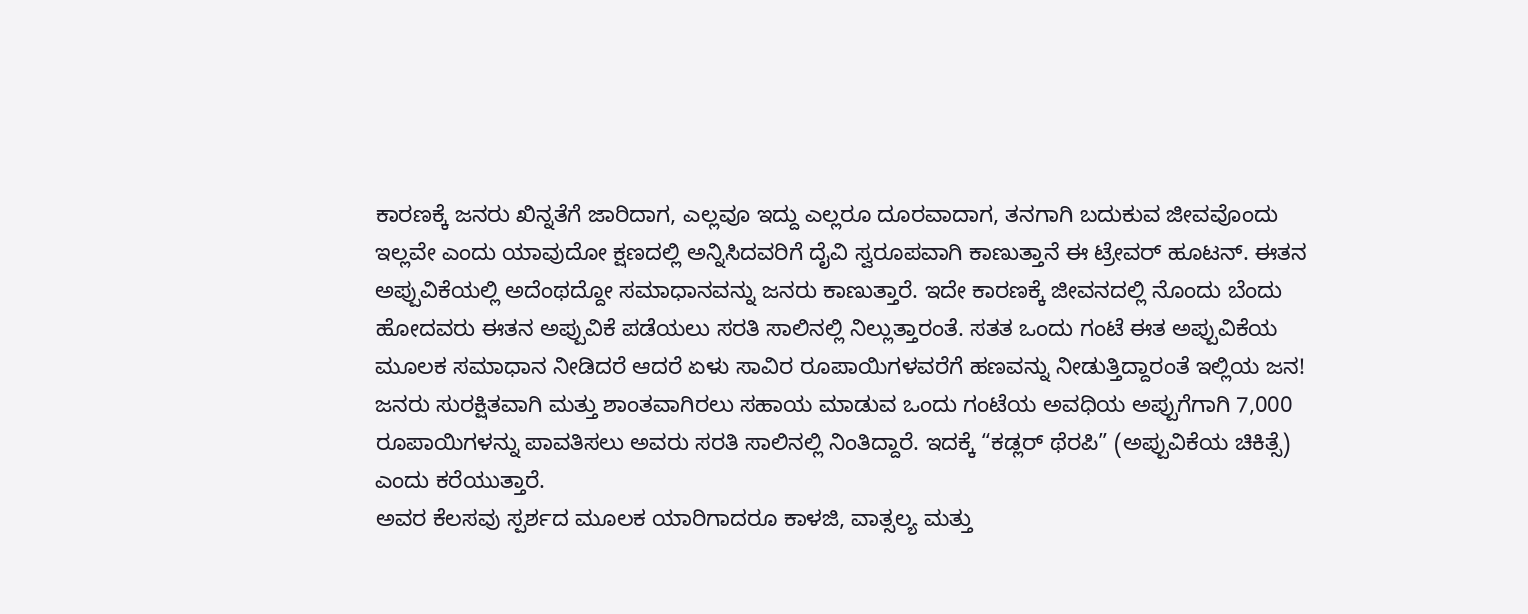ಕಾರಣಕ್ಕೆ ಜನರು ಖಿನ್ನತೆಗೆ ಜಾರಿದಾಗ, ಎಲ್ಲವೂ ಇದ್ದು ಎಲ್ಲರೂ ದೂರವಾದಾಗ, ತನಗಾಗಿ ಬದುಕುವ ಜೀವವೊಂದು ಇಲ್ಲವೇ ಎಂದು ಯಾವುದೋ ಕ್ಷಣದಲ್ಲಿ ಅನ್ನಿಸಿದವರಿಗೆ ದೈವಿ ಸ್ವರೂಪವಾಗಿ ಕಾಣುತ್ತಾನೆ ಈ ಟ್ರೇವರ್ ಹೂಟನ್. ಈತನ ಅಪ್ಪುವಿಕೆಯಲ್ಲಿ ಅದೆಂಥದ್ದೋ ಸಮಾಧಾನವನ್ನು ಜನರು ಕಾಣುತ್ತಾರೆ. ಇದೇ ಕಾರಣಕ್ಕೆ ಜೀವನದಲ್ಲಿ ನೊಂದು ಬೆಂದು ಹೋದವರು ಈತನ ಅಪ್ಪುವಿಕೆ ಪಡೆಯಲು ಸರತಿ ಸಾಲಿನಲ್ಲಿ ನಿಲ್ಲುತ್ತಾರಂತೆ. ಸತತ ಒಂದು ಗಂಟೆ ಈತ ಅಪ್ಪುವಿಕೆಯ ಮೂಲಕ ಸಮಾಧಾನ ನೀಡಿದರೆ ಆದರೆ ಏಳು ಸಾವಿರ ರೂಪಾಯಿಗಳವರೆಗೆ ಹಣವನ್ನು ನೀಡುತ್ತಿದ್ದಾರಂತೆ ಇಲ್ಲಿಯ ಜನ!
ಜನರು ಸುರಕ್ಷಿತವಾಗಿ ಮತ್ತು ಶಾಂತವಾಗಿರಲು ಸಹಾಯ ಮಾಡುವ ಒಂದು ಗಂಟೆಯ ಅವಧಿಯ ಅಪ್ಪುಗೆಗಾಗಿ 7,000 ರೂಪಾಯಿಗಳನ್ನು ಪಾವತಿಸಲು ಅವರು ಸರತಿ ಸಾಲಿನಲ್ಲಿ ನಿಂತಿದ್ದಾರೆ. ಇದಕ್ಕೆ “ಕಡ್ಲರ್ ಥೆರಪಿ” (ಅಪ್ಪುವಿಕೆಯ ಚಿಕಿತ್ಸೆ) ಎಂದು ಕರೆಯುತ್ತಾರೆ.
ಅವರ ಕೆಲಸವು ಸ್ಪರ್ಶದ ಮೂಲಕ ಯಾರಿಗಾದರೂ ಕಾಳಜಿ, ವಾತ್ಸಲ್ಯ ಮತ್ತು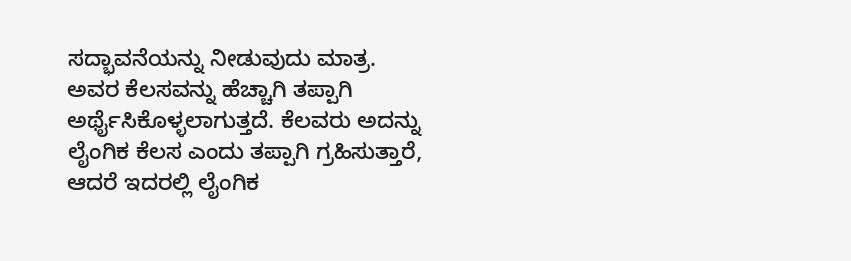ಸದ್ಭಾವನೆಯನ್ನು ನೀಡುವುದು ಮಾತ್ರ. ಅವರ ಕೆಲಸವನ್ನು ಹೆಚ್ಚಾಗಿ ತಪ್ಪಾಗಿ ಅರ್ಥೈಸಿಕೊಳ್ಳಲಾಗುತ್ತದೆ. ಕೆಲವರು ಅದನ್ನು ಲೈಂಗಿಕ ಕೆಲಸ ಎಂದು ತಪ್ಪಾಗಿ ಗ್ರಹಿಸುತ್ತಾರೆ, ಆದರೆ ಇದರಲ್ಲಿ ಲೈಂಗಿಕ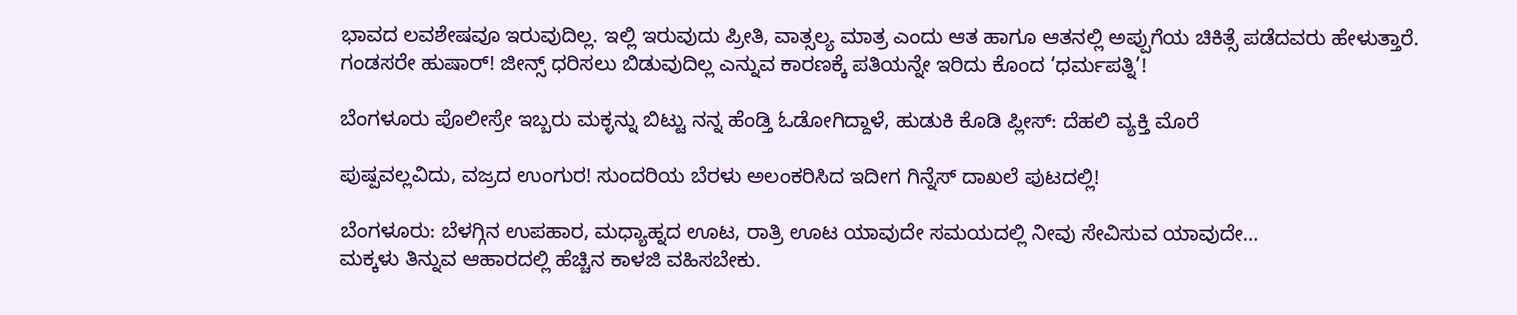ಭಾವದ ಲವಶೇಷವೂ ಇರುವುದಿಲ್ಲ. ಇಲ್ಲಿ ಇರುವುದು ಪ್ರೀತಿ, ವಾತ್ಸಲ್ಯ ಮಾತ್ರ ಎಂದು ಆತ ಹಾಗೂ ಆತನಲ್ಲಿ ಅಪ್ಪುಗೆಯ ಚಿಕಿತ್ಸೆ ಪಡೆದವರು ಹೇಳುತ್ತಾರೆ.
ಗಂಡಸರೇ ಹುಷಾರ್! ಜೀನ್ಸ್ ಧರಿಸಲು ಬಿಡುವುದಿಲ್ಲ ಎನ್ನುವ ಕಾರಣಕ್ಕೆ ಪತಿಯನ್ನೇ ಇರಿದು ಕೊಂದ ‘ಧರ್ಮಪತ್ನಿ’!

ಬೆಂಗಳೂರು ಪೊಲೀಸ್ರೇ ಇಬ್ಬರು ಮಕ್ಳನ್ನು ಬಿಟ್ಟು ನನ್ನ ಹೆಂಡ್ತಿ ಓಡೋಗಿದ್ದಾಳೆ, ಹುಡುಕಿ ಕೊಡಿ ಪ್ಲೀಸ್: ದೆಹಲಿ ವ್ಯಕ್ತಿ ಮೊರೆ

ಪುಷ್ಪವಲ್ಲವಿದು, ವಜ್ರದ ಉಂಗುರ! ಸುಂದರಿಯ ಬೆರಳು ಅಲಂಕರಿಸಿದ ಇದೀಗ ಗಿನ್ನೆಸ್ ದಾಖಲೆ ಪುಟದಲ್ಲಿ!

ಬೆಂಗಳೂರು: ಬೆಳಗ್ಗಿನ ಉಪಹಾರ, ಮಧ್ಯಾಹ್ನದ ಊಟ, ರಾತ್ರಿ ಊಟ ಯಾವುದೇ ಸಮಯದಲ್ಲಿ ನೀವು ಸೇವಿಸುವ ಯಾವುದೇ…
ಮಕ್ಕಳು ತಿನ್ನುವ ಆಹಾರದಲ್ಲಿ ಹೆಚ್ಚಿನ ಕಾಳಜಿ ವಹಿಸಬೇಕು.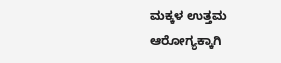ಮಕ್ಕಳ ಉತ್ತಮ ಆರೋಗ್ಯಕ್ಕಾಗಿ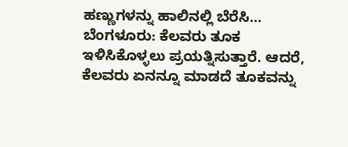ಹಣ್ಣುಗಳನ್ನು ಹಾಲಿನಲ್ಲಿ ಬೆರೆಸಿ…
ಬೆಂಗಳೂರು: ಕೆಲವರು ತೂಕ ಇಳಿಸಿಕೊಳ್ಳಲು ಪ್ರಯತ್ನಿಸುತ್ತಾರೆ. ಆದರೆ, ಕೆಲವರು ಏನನ್ನೂ ಮಾಡದೆ ತೂಕವನ್ನು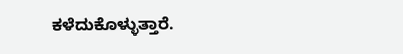ಕಳೆದುಕೊಳ್ಳುತ್ತಾರೆ.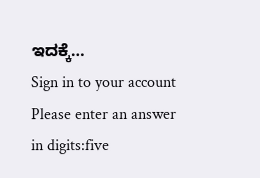ಇದಕ್ಕೆ…
Sign in to your account
Please enter an answer in digits:five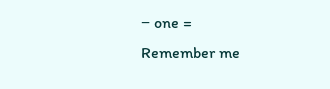− one =
Remember me